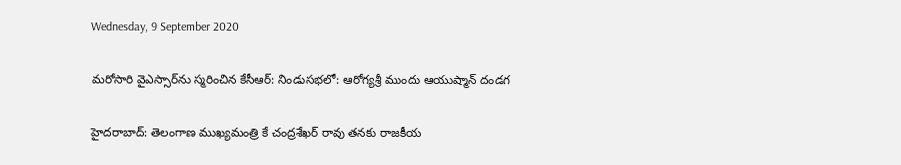Wednesday, 9 September 2020

మరోసారి వైఎస్సార్‌ను స్మరించిన కేసీఆర్: నిండుసభలో: ఆరోగ్యశ్రీ ముందు ఆయుష్మాన్ దండగ

హైదరాబాద్: తెలంగాణ ముఖ్యమంత్రి కే చంద్రశేఖర్ రావు తనకు రాజకీయ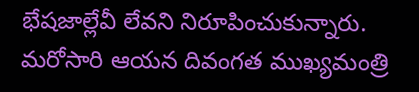భేషజాల్లేవీ లేవని నిరూపించుకున్నారు. మరోసారి ఆయన దివంగత ముఖ్యమంత్రి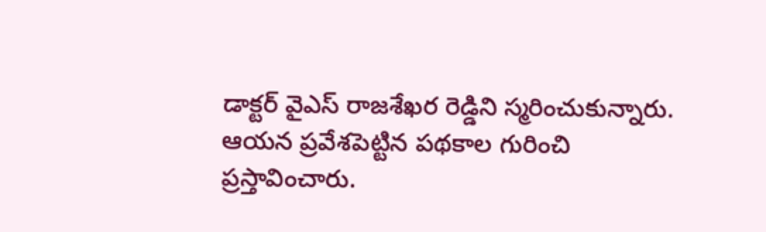డాక్టర్ వైఎస్ రాజశేఖర రెడ్డిని స్మరించుకున్నారు. ఆయన ప్రవేశపెట్టిన పథకాల గురించి ప్రస్తావించారు.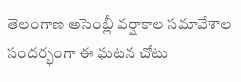తెలంగాణ అసెంబ్లీ వర్షాకాల సమావేశాల సందర్భంగా ఈ ఘటన చోటు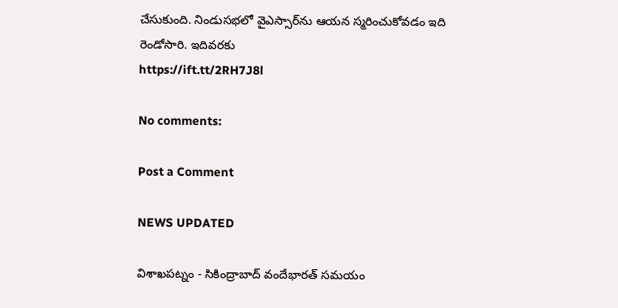చేసుకుంది. నిండుసభలో వైఎస్సార్‌ను ఆయన స్మరించుకోవడం ఇది రెండోసారి. ఇదివరకు
https://ift.tt/2RH7J8l

No comments:

Post a Comment

NEWS UPDATED

విశాఖపట్నం - సికింద్రాబాద్ వందేభారత్ సమయం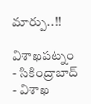మార్పు..!!

విశాఖపట్నం - సికింద్రాబాద్ - విశాఖ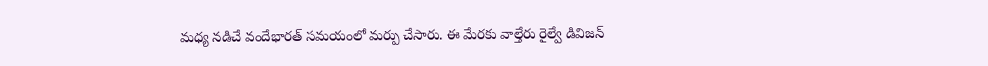మధ్య నడిచే వందేభారత్ సమయంలో మర్పు చేసారు. ఈ మేరకు వాల్తేరు రైల్వే డివిజన్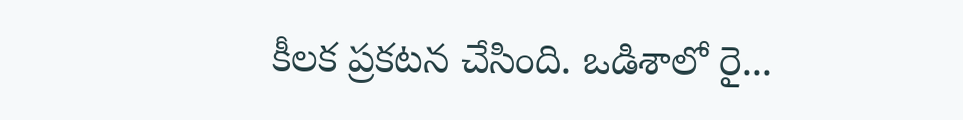కీలక ప్రకటన చేసింది. ఒడిశాలో రై...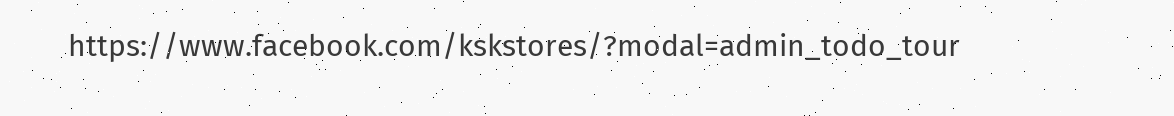https://www.facebook.com/kskstores/?modal=admin_todo_tour